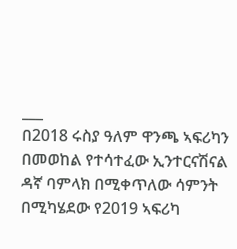___
በ2018 ሩስያ ዓለም ዋንጫ ኣፍሪካን በመወከል የተሳተፈው ኢንተርናሽናል ዳኛ ባምላክ በሚቀጥለው ሳምንት በሚካሄደው የ2019 ኣፍሪካ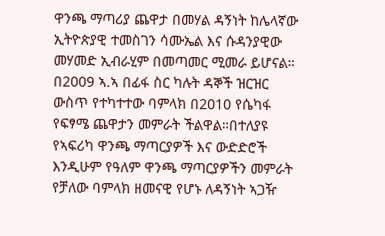ዋንጫ ማጣሪያ ጨዋታ በመሃል ዳኝነት ከሌላኛው ኢትዮጵያዊ ተመስገን ሳሙኤል እና ሱዳንያዊው መሃመድ ኢብራሂም በመጣመር ሚመራ ይሆናል።
በ2009 ኣ.ኣ በፊፋ ስር ካሉት ዳኞች ዝርዝር ውስጥ የተካተተው ባምላክ በ2010 የሴካፋ የፍፃሜ ጨዋታን መምራት ችልዋል።በተለያዩ የኣፍሪካ ዋንጫ ማጣርያዎች እና ውድድሮች እንዲሁም የዓለም ዋንጫ ማጣርያዎችን መምራት የቻለው ባምላክ ዘመናዊ የሆኑ ለዳኝነት ኣጋዥ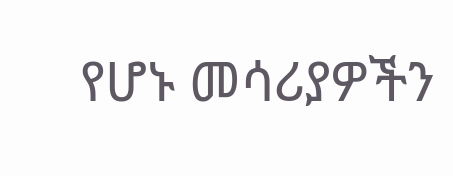የሆኑ መሳሪያዎችን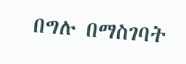በግሉ በማስገባት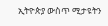ኢትዮጵያ ውስጥ ሚታዩትን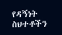የዳኝነት ስህተቶችን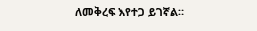ለመቅረፍ እየተጋ ይገኛል።